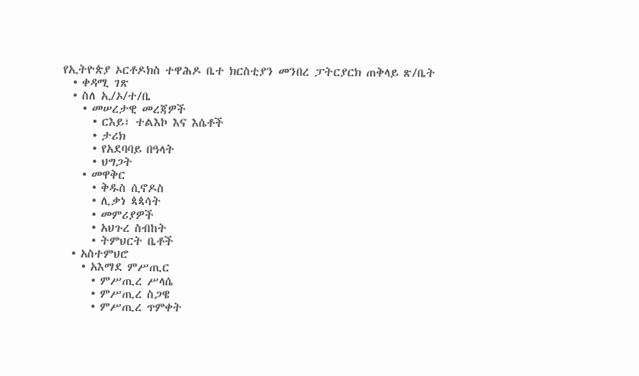የኢትዮጵያ ኦርቶዶክስ ተዋሕዶ ቤተ ክርስቲያን መንበረ ፓትርያርክ ጠቅላይ ጽ/ቤት
  • ቀዳሚ ገጽ
  • ስለ ኢ/ኦ/ተ/ቤ
    • መሠረታዊ መረጃዎች
      • ርእይ፣ ተልእኮ እና እሴቶች
      • ታሪክ
      • የአደባባይ በዓላት
      • ህግጋት
    • መዋቅር
      • ቅዱስ ሲኖዶስ
      • ሊቃነ ጳጳሳት
      • መምሪያዎች
      • አህጉረ ስብከት
      • ትምህርት ቤቶች
  • አስተምህሮ
    • አእማደ ምሥጢር
      • ምሥጢረ ሥላሴ
      • ምሥጢረ ስጋዌ
      • ምሥጢረ ጥምቀት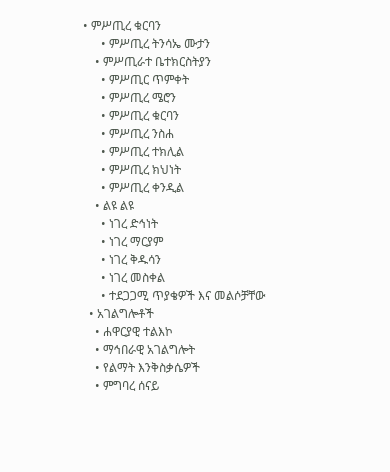• ምሥጢረ ቁርባን
      • ምሥጢረ ትንሳኤ ሙታን
    • ምሥጢራተ ቤተክርስትያን
      • ምሥጢር ጥምቀት
      • ምሥጢረ ሜሮን
      • ምሥጢረ ቁርባን
      • ምሥጢረ ንስሐ
      • ምሥጢረ ተክሊል
      • ምሥጢረ ክህነት
      • ምሥጢረ ቀንዲል
    • ልዩ ልዩ
      • ነገረ ድኅነት
      • ነገረ ማርያም
      • ነገረ ቅዱሳን
      • ነገረ መስቀል
      • ተደጋጋሚ ጥያቄዎች እና መልሶቻቸው
  • አገልግሎቶች
    • ሐዋርያዊ ተልእኮ
    • ማኅበራዊ አገልግሎት
    • የልማት እንቅስቃሴዎች
    • ምግባረ ሰናይ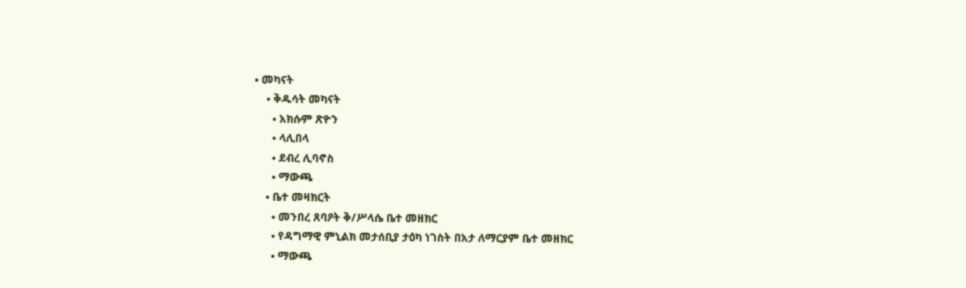• መካናት
    • ቅዱሳት መካናት
      • አክሱም ጽዮን
      • ላሊበላ
      • ደብረ ሊባኖስ
      • ማውጫ
    • ቤተ መዛክርት
      • መንበረ ጸባዖት ቅ/ሥላሴ ቤተ መዘክር
      • የዳግማዊ ምኒልክ መታሰቢያ ታዕካ ነገስት በአታ ለማርያም ቤተ መዘክር
      • ማውጫ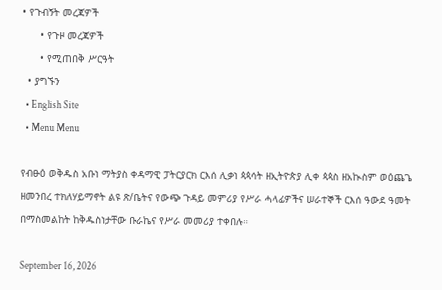• የጉብኝት መረጃዎች
      • የጉዞ መረጃዎች
      • የሚጠበቅ ሥርዓት
  • ያግኙን
  • English Site
  • Menu Menu

የብፁዕ ወቅዱስ አቡነ ማትያስ ቀዳማዊ ፓትርያርክ ርእሰ ሊቃነ ጳጳሳት ዘኢትዮጵያ ሊቀ ጳጳስ ዘአኲስም ወዕጨጌ ዘመንበረ ተክለሃይማኖት ልዩ ጽ/ቤትና የውጭ ጉዳይ መምሪያ የሥራ ሓላፊዎችና ሠራተኞች ርእሰ ዓውደ ዓመት በማስመልከት ከቅዱስነታቸው ቡራኬና የሥራ መመሪያ ተቀበሉ።

September 16, 2026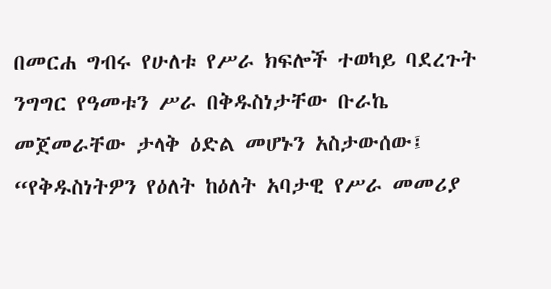በመርሐ ግብሩ የሁለቱ የሥራ ክፍሎች ተወካይ ባደረጉት ንግግር የዓመቱን ሥራ በቅዱስነታቸው ቡራኬ መጀመራቸው ታላቅ ዕድል መሆኑን አስታውሰው፤ “የቅዱስነትዎን የዕለት ከዕለት አባታዊ የሥራ መመሪያ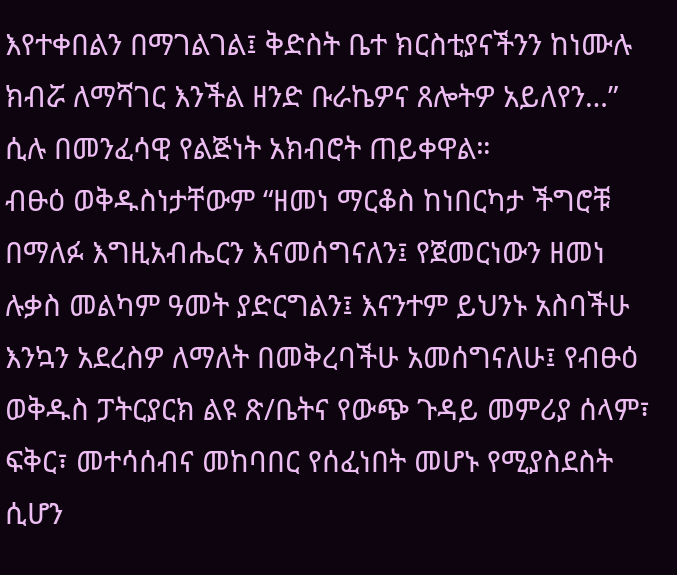እየተቀበልን በማገልገል፤ ቅድስት ቤተ ክርስቲያናችንን ከነሙሉ ክብሯ ለማሻገር እንችል ዘንድ ቡራኬዎና ጸሎትዎ አይለየን…” ሲሉ በመንፈሳዊ የልጅነት አክብሮት ጠይቀዋል።
ብፁዕ ወቅዱስነታቸውም “ዘመነ ማርቆስ ከነበርካታ ችግሮቹ በማለፉ እግዚአብሔርን እናመሰግናለን፤ የጀመርነውን ዘመነ ሉቃስ መልካም ዓመት ያድርግልን፤ እናንተም ይህንኑ አስባችሁ እንኳን አደረስዎ ለማለት በመቅረባችሁ አመሰግናለሁ፤ የብፁዕ ወቅዱስ ፓትርያርክ ልዩ ጽ/ቤትና የውጭ ጉዳይ መምሪያ ሰላም፣ ፍቅር፣ መተሳሰብና መከባበር የሰፈነበት መሆኑ የሚያስደስት ሲሆን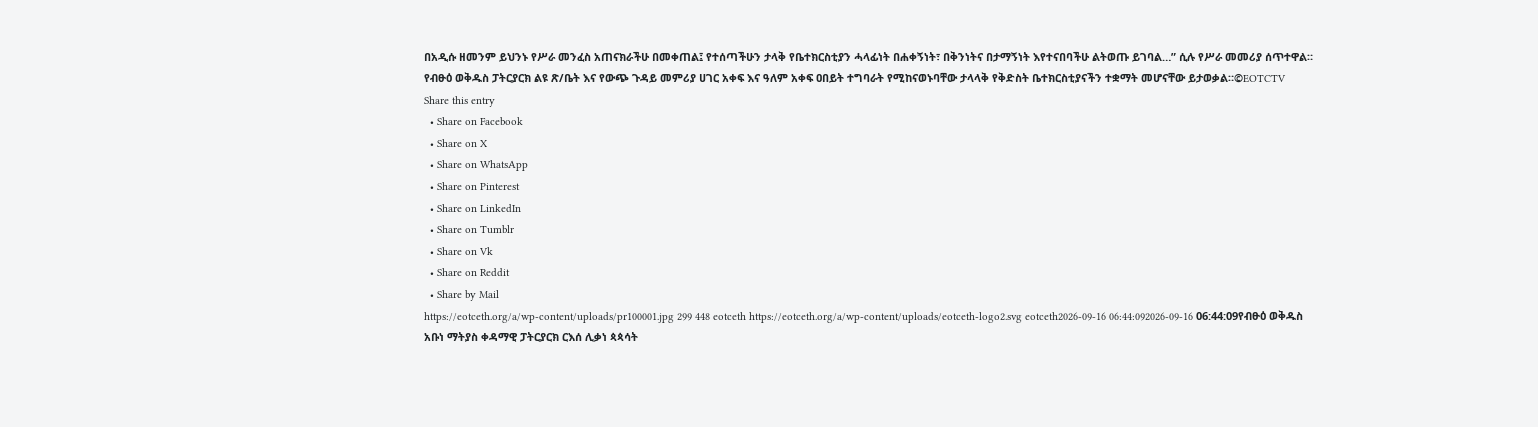በአዲሱ ዘመንም ይህንኑ የሥራ መንፈስ አጠናክራችሁ በመቀጠል፤ የተሰጣችሁን ታላቅ የቤተክርስቲያን ሓላፊነት በሐቀኝነት፣ በቅንነትና በታማኝነት እየተናበባችሁ ልትወጡ ይገባል…” ሲሉ የሥራ መመሪያ ሰጥተዋል።
የብፁዕ ወቅዱስ ፓትርያርክ ልዩ ጽ/ቤት እና የውጭ ጉዳይ መምሪያ ሀገር አቀፍ እና ዓለም አቀፍ ዐበይት ተግባራት የሚከናወኑባቸው ታላላቅ የቅድስት ቤተክርስቲያናችን ተቋማት መሆናቸው ይታወቃል።©EOTCTV
Share this entry
  • Share on Facebook
  • Share on X
  • Share on WhatsApp
  • Share on Pinterest
  • Share on LinkedIn
  • Share on Tumblr
  • Share on Vk
  • Share on Reddit
  • Share by Mail
https://eotceth.org/a/wp-content/uploads/pr100001.jpg 299 448 eotceth https://eotceth.org/a/wp-content/uploads/eotceth-logo2.svg eotceth2026-09-16 06:44:092026-09-16 06:44:09የብፁዕ ወቅዱስ አቡነ ማትያስ ቀዳማዊ ፓትርያርክ ርእሰ ሊቃነ ጳጳሳት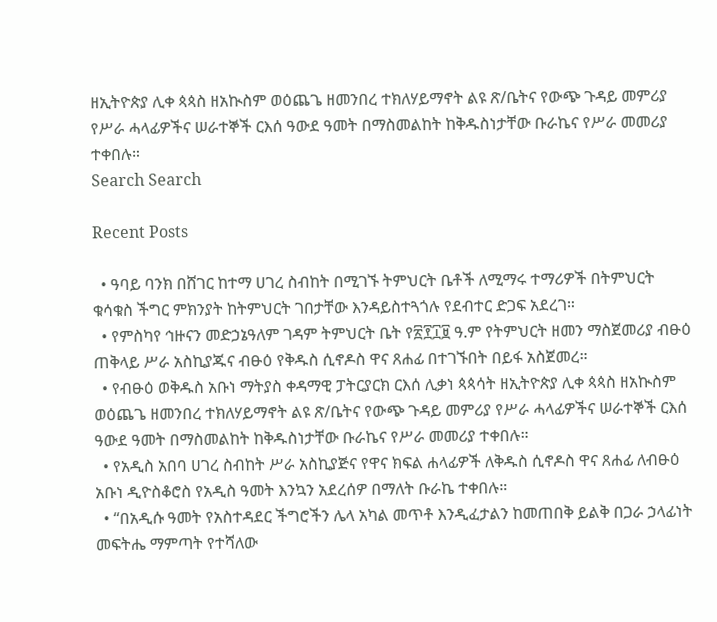ዘኢትዮጵያ ሊቀ ጳጳስ ዘአኲስም ወዕጨጌ ዘመንበረ ተክለሃይማኖት ልዩ ጽ/ቤትና የውጭ ጉዳይ መምሪያ የሥራ ሓላፊዎችና ሠራተኞች ርእሰ ዓውደ ዓመት በማስመልከት ከቅዱስነታቸው ቡራኬና የሥራ መመሪያ ተቀበሉ።
Search Search

Recent Posts

  • ዓባይ ባንክ በሸገር ከተማ ሀገረ ስብከት በሚገኙ ትምህርት ቤቶች ለሚማሩ ተማሪዎች በትምህርት ቁሳቁስ ችግር ምክንያት ከትምህርት ገበታቸው እንዳይስተጓጎሉ የደብተር ድጋፍ አደረገ።
  • የምስካየ ኅዙናን መድኃኔዓለም ገዳም ትምህርት ቤት የ፳፻፲፱ ዓ.ም የትምህርት ዘመን ማስጀመሪያ ብፁዕ ጠቅላይ ሥራ አስኪያጁና ብፁዕ የቅዱስ ሲኖዶስ ዋና ጸሐፊ በተገኙበት በይፋ አስጀመረ።
  • የብፁዕ ወቅዱስ አቡነ ማትያስ ቀዳማዊ ፓትርያርክ ርእሰ ሊቃነ ጳጳሳት ዘኢትዮጵያ ሊቀ ጳጳስ ዘአኲስም ወዕጨጌ ዘመንበረ ተክለሃይማኖት ልዩ ጽ/ቤትና የውጭ ጉዳይ መምሪያ የሥራ ሓላፊዎችና ሠራተኞች ርእሰ ዓውደ ዓመት በማስመልከት ከቅዱስነታቸው ቡራኬና የሥራ መመሪያ ተቀበሉ።
  • የአዲስ አበባ ሀገረ ስብከት ሥራ አስኪያጅና የዋና ክፍል ሐላፊዎች ለቅዱስ ሲኖዶስ ዋና ጸሐፊ ለብፁዕ አቡነ ዲዮስቆሮስ የአዲስ ዓመት እንኳን አደረሰዎ በማለት ቡራኬ ተቀበሉ።
  • “በአዲሱ ዓመት የአስተዳደር ችግሮችን ሌላ አካል መጥቶ እንዲፈታልን ከመጠበቅ ይልቅ በጋራ ኃላፊነት መፍትሔ ማምጣት የተሻለው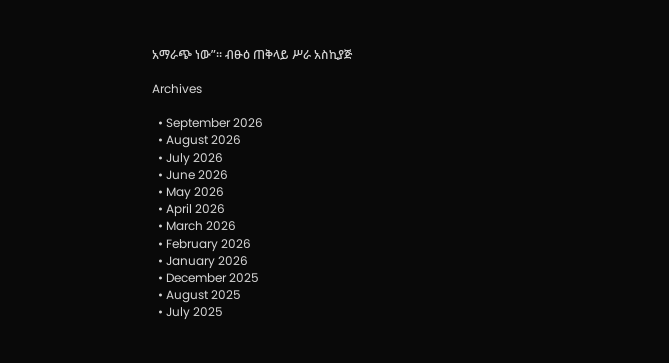አማራጭ ነው”። ብፁዕ ጠቅላይ ሥራ አስኪያጅ

Archives

  • September 2026
  • August 2026
  • July 2026
  • June 2026
  • May 2026
  • April 2026
  • March 2026
  • February 2026
  • January 2026
  • December 2025
  • August 2025
  • July 2025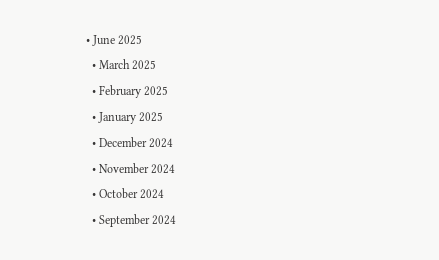• June 2025
  • March 2025
  • February 2025
  • January 2025
  • December 2024
  • November 2024
  • October 2024
  • September 2024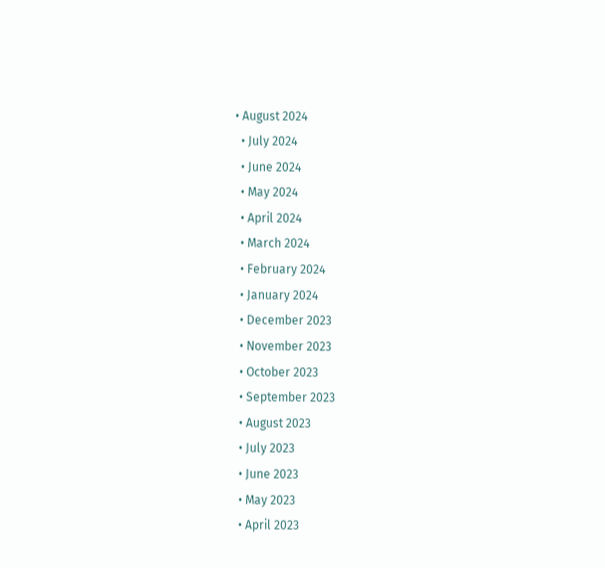• August 2024
  • July 2024
  • June 2024
  • May 2024
  • April 2024
  • March 2024
  • February 2024
  • January 2024
  • December 2023
  • November 2023
  • October 2023
  • September 2023
  • August 2023
  • July 2023
  • June 2023
  • May 2023
  • April 2023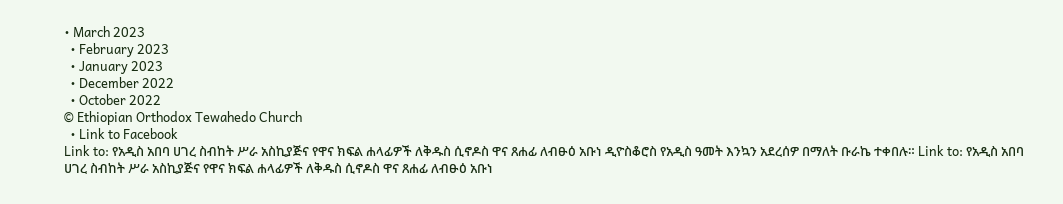• March 2023
  • February 2023
  • January 2023
  • December 2022
  • October 2022
© Ethiopian Orthodox Tewahedo Church
  • Link to Facebook
Link to: የአዲስ አበባ ሀገረ ስብከት ሥራ አስኪያጅና የዋና ክፍል ሐላፊዎች ለቅዱስ ሲኖዶስ ዋና ጸሐፊ ለብፁዕ አቡነ ዲዮስቆሮስ የአዲስ ዓመት እንኳን አደረሰዎ በማለት ቡራኬ ተቀበሉ። Link to: የአዲስ አበባ ሀገረ ስብከት ሥራ አስኪያጅና የዋና ክፍል ሐላፊዎች ለቅዱስ ሲኖዶስ ዋና ጸሐፊ ለብፁዕ አቡነ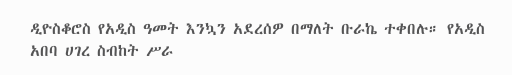ዲዮስቆሮስ የአዲስ ዓመት እንኳን አደረሰዎ በማለት ቡራኬ ተቀበሉ። የአዲስ አበባ ሀገረ ስብከት ሥራ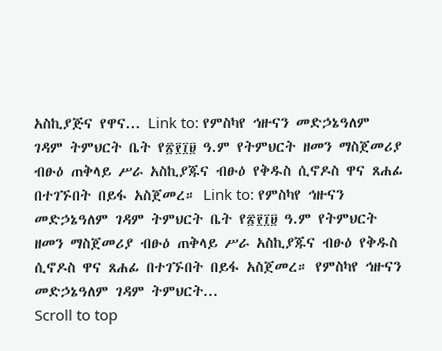አስኪያጅና የዋና... Link to: የምስካየ ኅዙናን መድኃኔዓለም ገዳም ትምህርት ቤት የ፳፻፲፱ ዓ.ም የትምህርት ዘመን ማስጀመሪያ ብፁዕ ጠቅላይ ሥራ አስኪያጁና ብፁዕ የቅዱስ ሲኖዶስ ዋና ጸሐፊ በተገኙበት በይፋ አስጀመረ። Link to: የምስካየ ኅዙናን መድኃኔዓለም ገዳም ትምህርት ቤት የ፳፻፲፱ ዓ.ም የትምህርት ዘመን ማስጀመሪያ ብፁዕ ጠቅላይ ሥራ አስኪያጁና ብፁዕ የቅዱስ ሲኖዶስ ዋና ጸሐፊ በተገኙበት በይፋ አስጀመረ። የምስካየ ኅዙናን መድኃኔዓለም ገዳም ትምህርት...
Scroll to top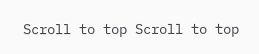Scroll to top Scroll to top